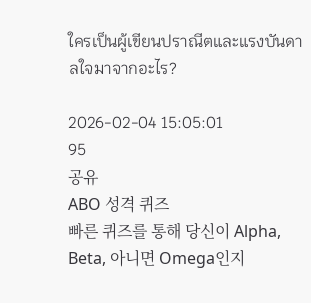ใครเป็นผู้เขียนปราณีตและแรงบันดาลใจมาจากอะไร?

2026-02-04 15:05:01
95
공유
ABO 성격 퀴즈
빠른 퀴즈를 통해 당신이 Alpha, Beta, 아니면 Omega인지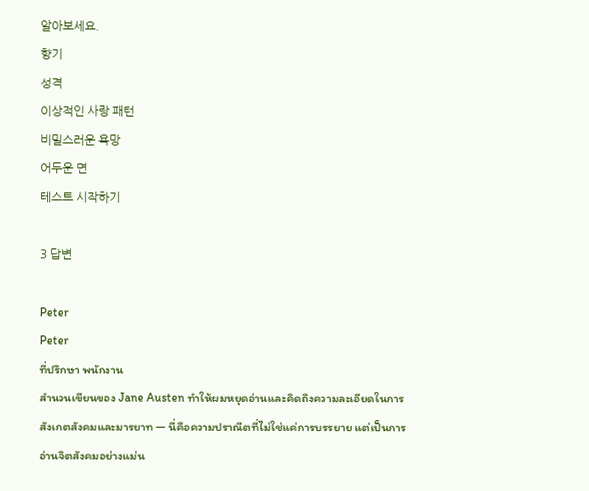알아보세요.
향기
성격
이상적인 사랑 패턴
비밀스러운 욕망
어두운 면
테스트 시작하기

3 답변

Peter
Peter
ที่ปรึกษา พนักงาน
สำนวนเขียนของ Jane Austen ทำให้ผมหยุดอ่านและคิดถึงความละเอียดในการสังเกตสังคมและมารยาท — นี่คือความปราณีตที่ไม่ใช่แค่การบรรยาย แต่เป็นการอ่านจิตสังคมอย่างแม่น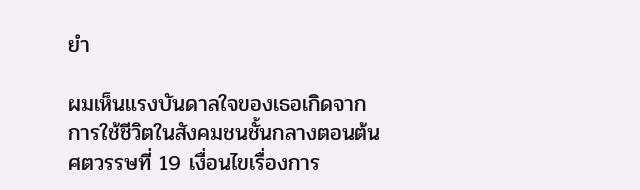ยำ

ผมเห็นแรงบันดาลใจของเธอเกิดจากการใช้ชีวิตในสังคมชนชั้นกลางตอนต้นศตวรรษที่ 19 เงื่อนไขเรื่องการ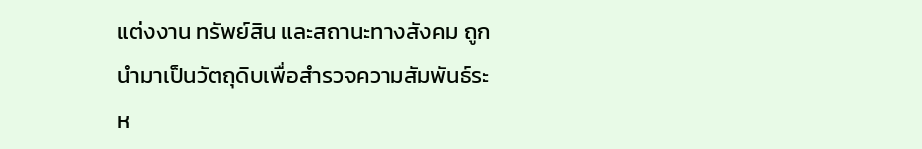แต่งงาน ทรัพย์สิน และสถานะทางสังคม ถูกนำมาเป็นวัตถุดิบเพื่อสำรวจความสัมพันธ์ระห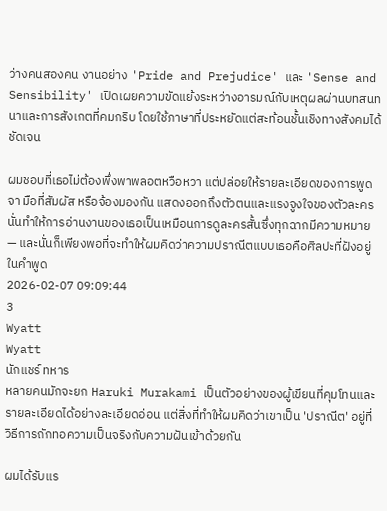ว่างคนสองคน งานอย่าง 'Pride and Prejudice' และ 'Sense and Sensibility' เปิดเผยความขัดแย้งระหว่างอารมณ์กับเหตุผลผ่านบทสนทนาและการสังเกตที่คมกริบ โดยใช้ภาษาที่ประหยัดแต่สะท้อนชั้นเชิงทางสังคมได้ชัดเจน

ผมชอบที่เธอไม่ต้องพึ่งพาพลอตหวือหวา แต่ปล่อยให้รายละเอียดของการพูดจา มือที่สัมผัส หรือจ้องมองกัน แสดงออกถึงตัวตนและแรงจูงใจของตัวละคร นั่นทำให้การอ่านงานของเธอเป็นเหมือนการดูละครสั้นซึ่งทุกฉากมีความหมาย — และนั่นก็เพียงพอที่จะทำให้ผมคิดว่าความปราณีตแบบเธอคือศิลปะที่ฝังอยู่ในคำพูด
2026-02-07 09:09:44
3
Wyatt
Wyatt
นักแชร์ ทหาร
หลายคนมักจะยก Haruki Murakami เป็นตัวอย่างของผู้เขียนที่คุมโทนและรายละเอียดได้อย่างละเอียดอ่อน แต่สิ่งที่ทำให้ผมคิดว่าเขาเป็น 'ปราณีต' อยู่ที่วิธีการถักทอความเป็นจริงกับความฝันเข้าด้วยกัน

ผมได้รับแร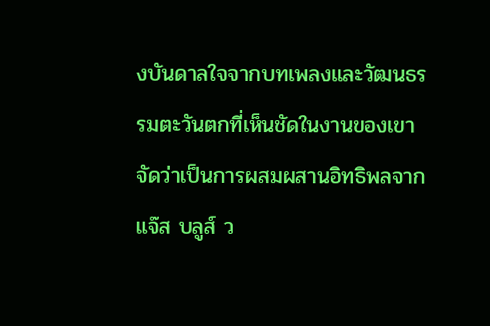งบันดาลใจจากบทเพลงและวัฒนธรรมตะวันตกที่เห็นชัดในงานของเขา จัดว่าเป็นการผสมผสานอิทธิพลจากแจ๊ส บลูส์ ว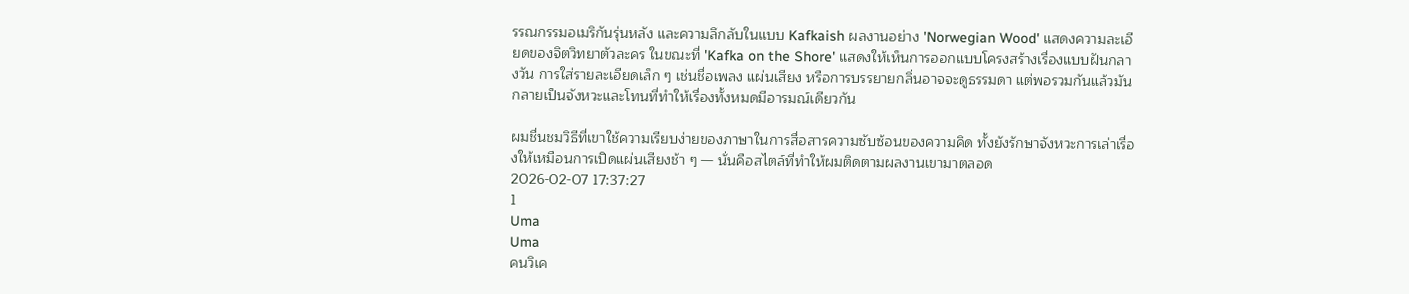รรณกรรมอเมริกันรุ่นหลัง และความลึกลับในแบบ Kafkaish ผลงานอย่าง 'Norwegian Wood' แสดงความละเอียดของจิตวิทยาตัวละคร ในขณะที่ 'Kafka on the Shore' แสดงให้เห็นการออกแบบโครงสร้างเรื่องแบบฝันกลางวัน การใส่รายละเอียดเล็ก ๆ เช่นชื่อเพลง แผ่นเสียง หรือการบรรยายกลิ่นอาจจะดูธรรมดา แต่พอรวมกันแล้วมันกลายเป็นจังหวะและโทนที่ทำให้เรื่องทั้งหมดมีอารมณ์เดียวกัน

ผมชื่นชมวิธีที่เขาใช้ความเรียบง่ายของภาษาในการสื่อสารความซับซ้อนของความคิด ทั้งยังรักษาจังหวะการเล่าเรื่องให้เหมือนการเปิดแผ่นเสียงช้า ๆ — นั่นคือสไตล์ที่ทำให้ผมติดตามผลงานเขามาตลอด
2026-02-07 17:37:27
1
Uma
Uma
คนวิเค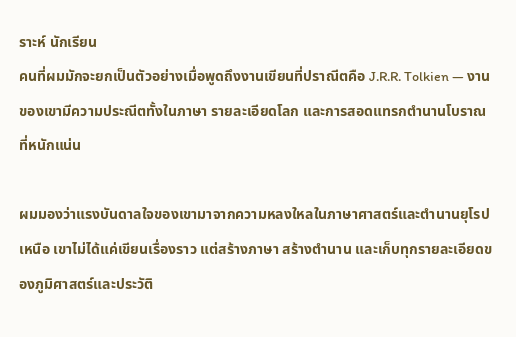ราะห์ นักเรียน
คนที่ผมมักจะยกเป็นตัวอย่างเมื่อพูดถึงงานเขียนที่ปราณีตคือ J.R.R. Tolkien — งานของเขามีความประณีตทั้งในภาษา รายละเอียดโลก และการสอดแทรกตำนานโบราณที่หนักแน่น

ผมมองว่าแรงบันดาลใจของเขามาจากความหลงใหลในภาษาศาสตร์และตำนานยุโรปเหนือ เขาไม่ได้แค่เขียนเรื่องราว แต่สร้างภาษา สร้างตำนาน และเก็บทุกรายละเอียดของภูมิศาสตร์และประวัติ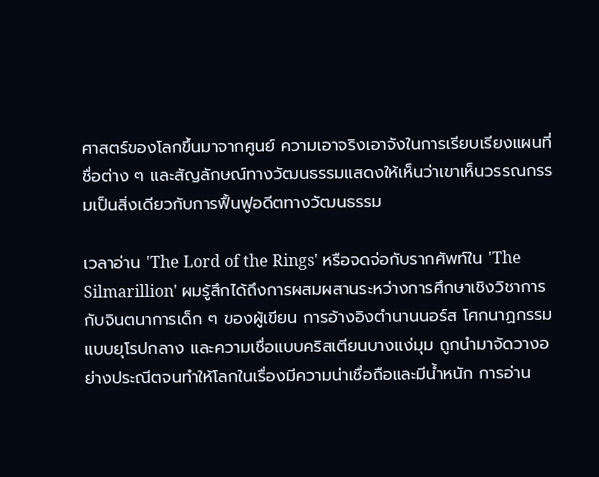ศาสตร์ของโลกขึ้นมาจากศูนย์ ความเอาจริงเอาจังในการเรียบเรียงแผนที่ ชื่อต่าง ๆ และสัญลักษณ์ทางวัฒนธรรมแสดงให้เห็นว่าเขาเห็นวรรณกรรมเป็นสิ่งเดียวกับการฟื้นฟูอดีตทางวัฒนธรรม

เวลาอ่าน 'The Lord of the Rings' หรือจดจ่อกับรากศัพท์ใน 'The Silmarillion' ผมรู้สึกได้ถึงการผสมผสานระหว่างการศึกษาเชิงวิชาการกับจินตนาการเด็ก ๆ ของผู้เขียน การอ้างอิงตำนานนอร์ส โศกนาฏกรรมแบบยุโรปกลาง และความเชื่อแบบคริสเตียนบางแง่มุม ถูกนำมาจัดวางอย่างประณีตจนทำให้โลกในเรื่องมีความน่าเชื่อถือและมีน้ำหนัก การอ่าน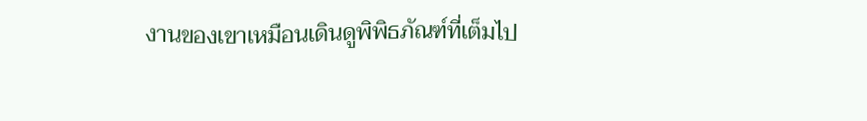งานของเขาเหมือนเดินดูพิพิธภัณฑ์ที่เต็มไป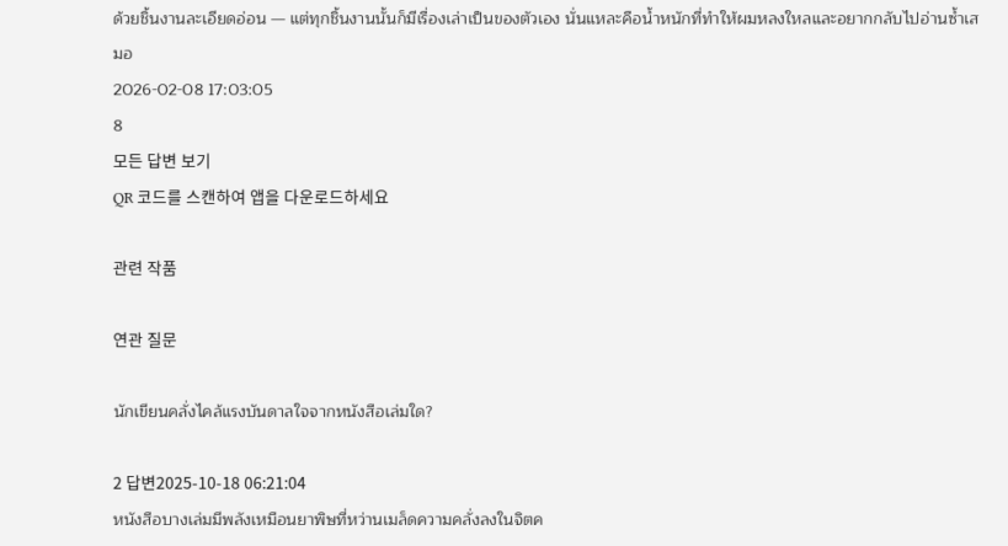ด้วยชิ้นงานละเอียดอ่อน — แต่ทุกชิ้นงานนั้นก็มีเรื่องเล่าเป็นของตัวเอง นั่นแหละคือน้ำหนักที่ทำให้ผมหลงใหลและอยากกลับไปอ่านซ้ำเสมอ
2026-02-08 17:03:05
8
모든 답변 보기
QR 코드를 스캔하여 앱을 다운로드하세요

관련 작품

연관 질문

นักเขียนคลั่งไคล้แรงบันดาลใจจากหนังสือเล่มใด?

2 답변2025-10-18 06:21:04
หนังสือบางเล่มมีพลังเหมือนยาพิษที่หว่านเมล็ดความคลั่งลงในจิตค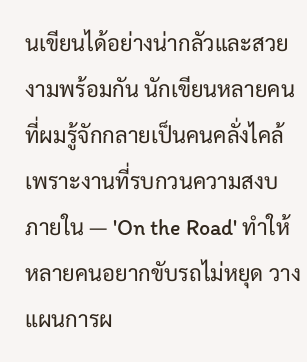นเขียนได้อย่างน่ากลัวและสวยงามพร้อมกัน นักเขียนหลายคนที่ผมรู้จักกลายเป็นคนคลั่งไคล้เพราะงานที่รบกวนความสงบภายใน — 'On the Road' ทำให้หลายคนอยากขับรถไม่หยุด วางแผนการผ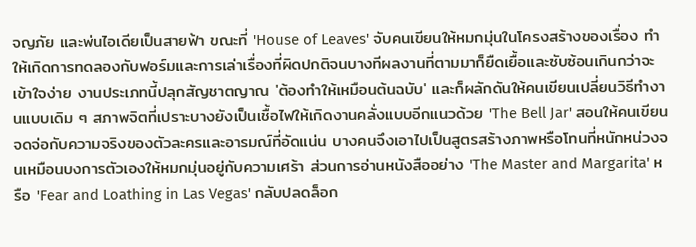จญภัย และพ่นไอเดียเป็นสายฟ้า ขณะที่ 'House of Leaves' จับคนเขียนให้หมกมุ่นในโครงสร้างของเรื่อง ทำให้เกิดการทดลองกับฟอร์มและการเล่าเรื่องที่ผิดปกติจนบางทีผลงานที่ตามมาก็ยืดเยื้อและซับซ้อนเกินกว่าจะเข้าใจง่าย งานประเภทนี้ปลุกสัญชาตญาณ 'ต้องทำให้เหมือนต้นฉบับ' และก็ผลักดันให้คนเขียนเปลี่ยนวิธีทำงานแบบเดิม ๆ สภาพจิตที่เปราะบางยังเป็นเชื้อไฟให้เกิดงานคลั่งแบบอีกแนวด้วย 'The Bell Jar' สอนให้คนเขียนจดจ่อกับความจริงของตัวละครและอารมณ์ที่อัดแน่น บางคนจึงเอาไปเป็นสูตรสร้างภาพหรือโทนที่หนักหน่วงจนเหมือนบงการตัวเองให้หมกมุ่นอยู่กับความเศร้า ส่วนการอ่านหนังสืออย่าง 'The Master and Margarita' หรือ 'Fear and Loathing in Las Vegas' กลับปลดล็อก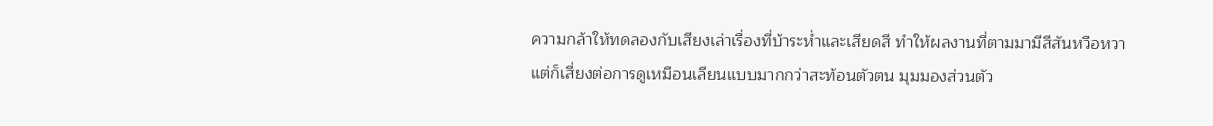ความกล้าให้ทดลองกับเสียงเล่าเรื่องที่บ้าระห่ำและเสียดสี ทำให้ผลงานที่ตามมามีสีสันหวือหวา แต่ก็เสี่ยงต่อการดูเหมือนเลียนแบบมากกว่าสะท้อนตัวตน มุมมองส่วนตัว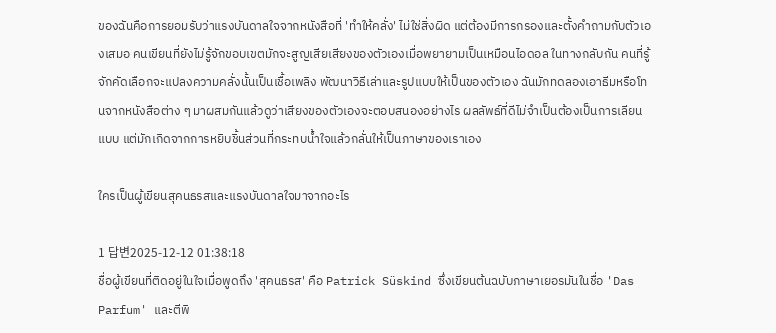ของฉันคือการยอมรับว่าแรงบันดาลใจจากหนังสือที่ 'ทำให้คลั่ง' ไม่ใช่สิ่งผิด แต่ต้องมีการกรองและตั้งคำถามกับตัวเองเสมอ คนเขียนที่ยังไม่รู้จักขอบเขตมักจะสูญเสียเสียงของตัวเองเมื่อพยายามเป็นเหมือนไอดอล ในทางกลับกัน คนที่รู้จักคัดเลือกจะแปลงความคลั่งนั้นเป็นเชื้อเพลิง พัฒนาวิธีเล่าและรูปแบบให้เป็นของตัวเอง ฉันมักทดลองเอาธีมหรือโทนจากหนังสือต่าง ๆ มาผสมกันแล้วดูว่าเสียงของตัวเองจะตอบสนองอย่างไร ผลลัพธ์ที่ดีไม่จำเป็นต้องเป็นการเลียนแบบ แต่มักเกิดจากการหยิบชิ้นส่วนที่กระทบน้ำใจแล้วกลั่นให้เป็นภาษาของเราเอง

ใครเป็นผู้เขียนสุคนธรสและแรงบันดาลใจมาจากอะไร

1 답변2025-12-12 01:38:18
ชื่อผู้เขียนที่ติดอยู่ในใจเมื่อพูดถึง 'สุคนธรส' คือ Patrick Süskind ซึ่งเขียนต้นฉบับภาษาเยอรมันในชื่อ 'Das Parfum' และตีพิ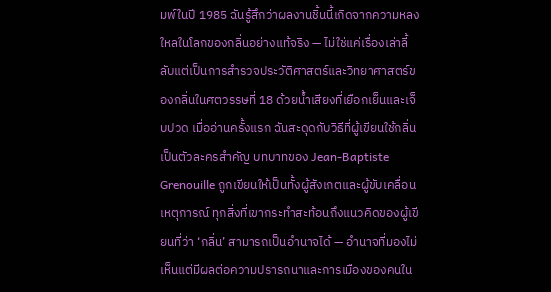มพ์ในปี 1985 ฉันรู้สึกว่าผลงานชิ้นนี้เกิดจากความหลงใหลในโลกของกลิ่นอย่างแท้จริง — ไม่ใช่แค่เรื่องเล่าลี้ลับแต่เป็นการสำรวจประวัติศาสตร์และวิทยาศาสตร์ของกลิ่นในศตวรรษที่ 18 ด้วยน้ำเสียงที่เยือกเย็นและเจ็บปวด เมื่ออ่านครั้งแรก ฉันสะดุดกับวิธีที่ผู้เขียนใช้กลิ่นเป็นตัวละครสำคัญ บทบาทของ Jean-Baptiste Grenouille ถูกเขียนให้เป็นทั้งผู้สังเกตและผู้ขับเคลื่อนเหตุการณ์ ทุกสิ่งที่เขากระทำสะท้อนถึงแนวคิดของผู้เขียนที่ว่า ‘กลิ่น’ สามารถเป็นอำนาจได้ — อำนาจที่มองไม่เห็นแต่มีผลต่อความปรารถนาและการเมืองของคนใน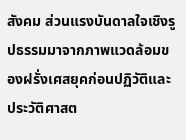สังคม ส่วนแรงบันดาลใจเชิงรูปธรรมมาจากภาพแวดล้อมของฝรั่งเศสยุคก่อนปฏิวัติและประวัติศาสต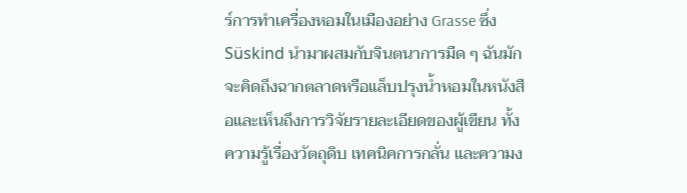ร์การทำเครื่องหอมในเมืองอย่าง Grasse ซึ่ง Süskind นำมาผสมกับจินตนาการมืด ๆ ฉันมักจะคิดถึงฉากตลาดหรือแล็บปรุงน้ำหอมในหนังสือและเห็นถึงการวิจัยรายละเอียดของผู้เขียน ทั้งความรู้เรื่องวัตถุดิบ เทคนิคการกลั่น และความง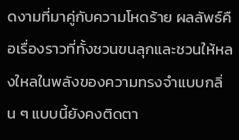ดงามที่มาคู่กับความโหดร้าย ผลลัพธ์คือเรื่องราวที่ทั้งชวนขนลุกและชวนให้หลงใหลในพลังของความทรงจำแบบกลิ่น ๆ แบบนี้ยังคงติดตา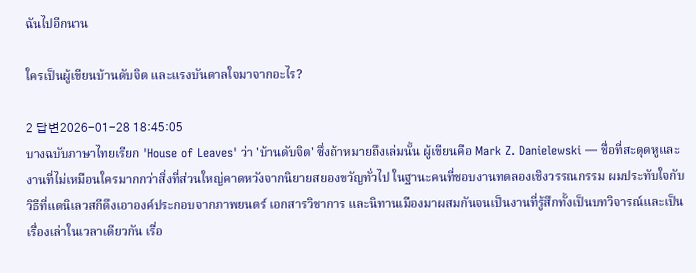ฉันไปอีกนาน

ใครเป็นผู้เขียนบ้านดับจิต และแรงบันดาลใจมาจากอะไร?

2 답변2026-01-28 18:45:05
บางฉบับภาษาไทยเรียก 'House of Leaves' ว่า 'บ้านดับจิต' ซึ่งถ้าหมายถึงเล่มนั้น ผู้เขียนคือ Mark Z. Danielewski — ชื่อที่สะดุดหูและงานที่ไม่เหมือนใครมากกว่าสิ่งที่ส่วนใหญ่คาดหวังจากนิยายสยองขวัญทั่วไป ในฐานะคนที่ชอบงานทดลองเชิงวรรณกรรม ผมประทับใจกับวิธีที่แดนิเลวสกีดึงเอาองค์ประกอบจากภาพยนตร์ เอกสารวิชาการ และนิทานเมืองมาผสมกันจนเป็นงานที่รู้สึกทั้งเป็นบทวิจารณ์และเป็นเรื่องเล่าในเวลาเดียวกัน เรื่อ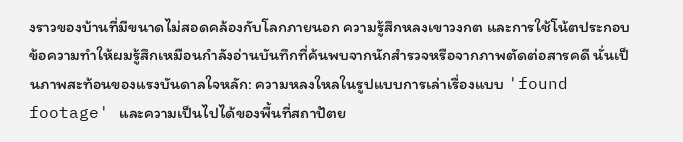งราวของบ้านที่มีขนาดไม่สอดคล้องกับโลกภายนอก ความรู้สึกหลงเขาวงกต และการใช้โน้ตประกอบข้อความทำให้ผมรู้สึกเหมือนกำลังอ่านบันทึกที่ค้นพบจากนักสำรวจหรือจากภาพตัดต่อสารคดี นั่นเป็นภาพสะท้อนของแรงบันดาลใจหลัก: ความหลงใหลในรูปแบบการเล่าเรื่องแบบ 'found footage' และความเป็นไปได้ของพื้นที่สถาปัตย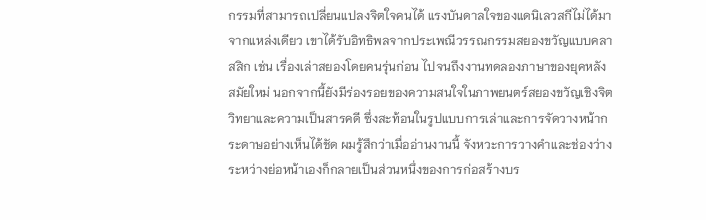กรรมที่สามารถเปลี่ยนแปลงจิตใจคนได้ แรงบันดาลใจของแดนิเลวสกีไม่ได้มาจากแหล่งเดียว เขาได้รับอิทธิพลจากประเพณีวรรณกรรมสยองขวัญแบบคลาสสิก เช่น เรื่องเล่าสยองโดยคนรุ่นก่อน ไปจนถึงงานทดลองภาษาของยุคหลังสมัยใหม่ นอกจากนี้ยังมีร่องรอยของความสนใจในภาพยนตร์สยองขวัญเชิงจิตวิทยาและความเป็นสารคดี ซึ่งสะท้อนในรูปแบบการเล่าและการจัดวางหน้ากระดาษอย่างเห็นได้ชัด ผมรู้สึกว่าเมื่ออ่านงานนี้ จังหวะการวางคำและช่องว่างระหว่างย่อหน้าเองก็กลายเป็นส่วนหนึ่งของการก่อสร้างบร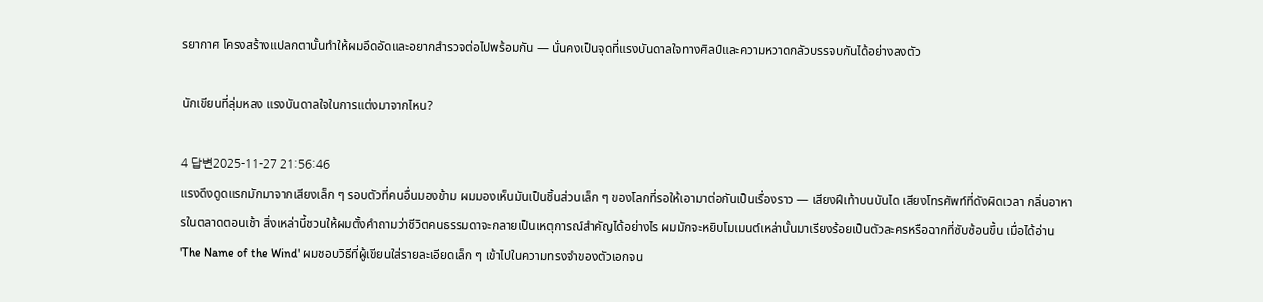รยากาศ โครงสร้างแปลกตานั้นทำให้ผมอึดอัดและอยากสำรวจต่อไปพร้อมกัน — นั่นคงเป็นจุดที่แรงบันดาลใจทางศิลป์และความหวาดกลัวบรรจบกันได้อย่างลงตัว

นักเขียนที่ลุ่มหลง แรงบันดาลใจในการแต่งมาจากไหน?

4 답변2025-11-27 21:56:46
แรงดึงดูดแรกมักมาจากเสียงเล็ก ๆ รอบตัวที่คนอื่นมองข้าม ผมมองเห็นมันเป็นชิ้นส่วนเล็ก ๆ ของโลกที่รอให้เอามาต่อกันเป็นเรื่องราว — เสียงฝีเท้าบนบันได เสียงโทรศัพท์ที่ดังผิดเวลา กลิ่นอาหารในตลาดตอนเช้า สิ่งเหล่านี้ชวนให้ผมตั้งคำถามว่าชีวิตคนธรรมดาจะกลายเป็นเหตุการณ์สำคัญได้อย่างไร ผมมักจะหยิบโมเมนต์เหล่านั้นมาเรียงร้อยเป็นตัวละครหรือฉากที่ซับซ้อนขึ้น เมื่อได้อ่าน 'The Name of the Wind' ผมชอบวิธีที่ผู้เขียนใส่รายละเอียดเล็ก ๆ เข้าไปในความทรงจำของตัวเอกจน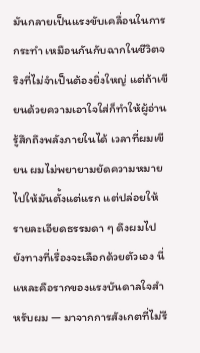มันกลายเป็นแรงขับเคลื่อนในการกระทำ เหมือนกันกับฉากในชีวิตจริงที่ไม่จำเป็นต้องยิ่งใหญ่ แต่ถ้าเขียนด้วยความเอาใจใส่ก็ทำให้ผู้อ่านรู้สึกถึงพลังภายในได้ เวลาที่ผมเขียน ผมไม่พยายามยัดความหมายไปให้มันตั้งแต่แรก แต่ปล่อยให้รายละเอียดธรรมดา ๆ ดึงผมไปยังทางที่เรื่องจะเลือกด้วยตัวเอง นี่แหละคือรากของแรงบันดาลใจสำหรับผม — มาจากการสังเกตที่ไม่รี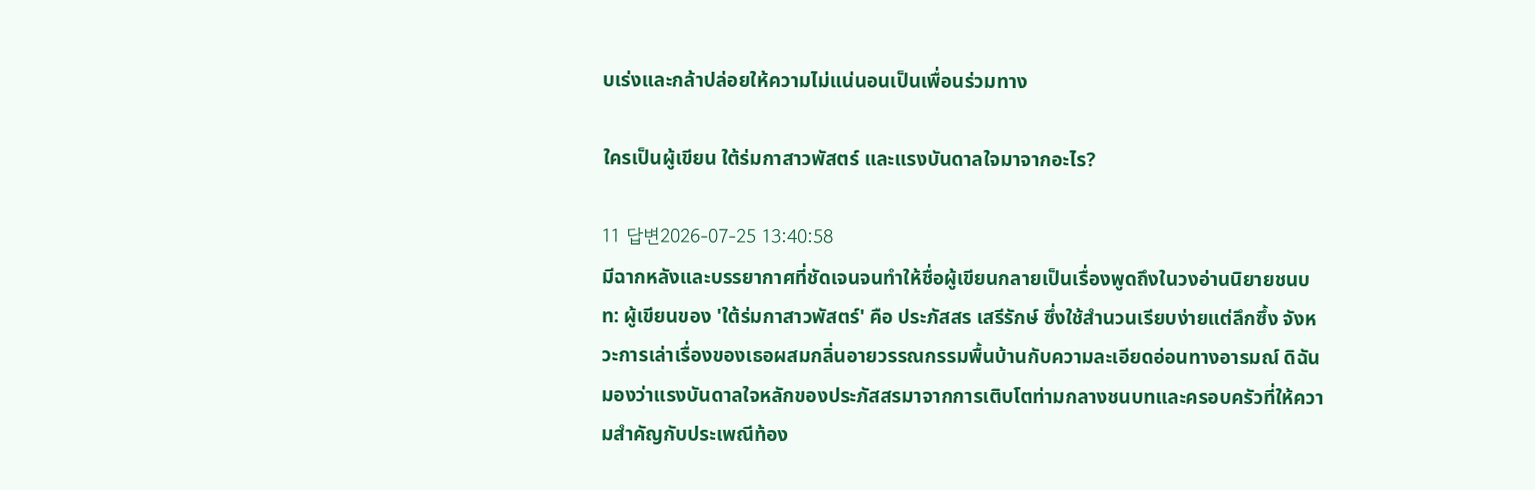บเร่งและกล้าปล่อยให้ความไม่แน่นอนเป็นเพื่อนร่วมทาง

ใครเป็นผู้เขียน ใต้ร่มกาสาวพัสตร์ และแรงบันดาลใจมาจากอะไร?

11 답변2026-07-25 13:40:58
มีฉากหลังและบรรยากาศที่ชัดเจนจนทำให้ชื่อผู้เขียนกลายเป็นเรื่องพูดถึงในวงอ่านนิยายชนบท: ผู้เขียนของ 'ใต้ร่มกาสาวพัสตร์' คือ ประภัสสร เสรีรักษ์ ซึ่งใช้สำนวนเรียบง่ายแต่ลึกซึ้ง จังหวะการเล่าเรื่องของเธอผสมกลิ่นอายวรรณกรรมพื้นบ้านกับความละเอียดอ่อนทางอารมณ์ ดิฉันมองว่าแรงบันดาลใจหลักของประภัสสรมาจากการเติบโตท่ามกลางชนบทและครอบครัวที่ให้ความสำคัญกับประเพณีท้อง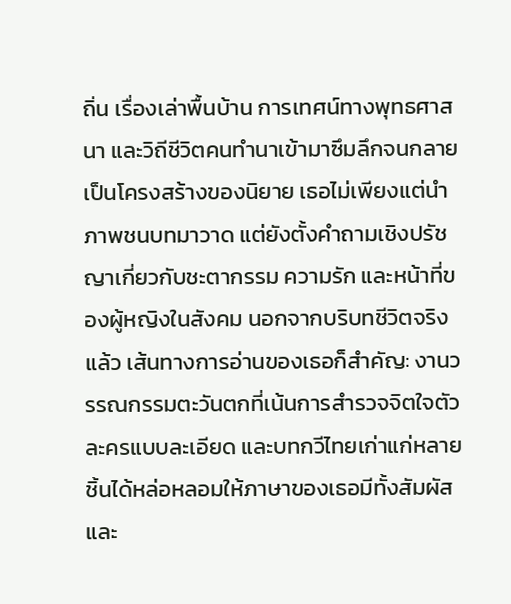ถิ่น เรื่องเล่าพื้นบ้าน การเทศน์ทางพุทธศาสนา และวิถีชีวิตคนทำนาเข้ามาซึมลึกจนกลายเป็นโครงสร้างของนิยาย เธอไม่เพียงแต่นำภาพชนบทมาวาด แต่ยังตั้งคำถามเชิงปรัชญาเกี่ยวกับชะตากรรม ความรัก และหน้าที่ของผู้หญิงในสังคม นอกจากบริบทชีวิตจริงแล้ว เส้นทางการอ่านของเธอก็สำคัญ: งานวรรณกรรมตะวันตกที่เน้นการสำรวจจิตใจตัวละครแบบละเอียด และบทกวีไทยเก่าแก่หลายชิ้นได้หล่อหลอมให้ภาษาของเธอมีทั้งสัมผัสและ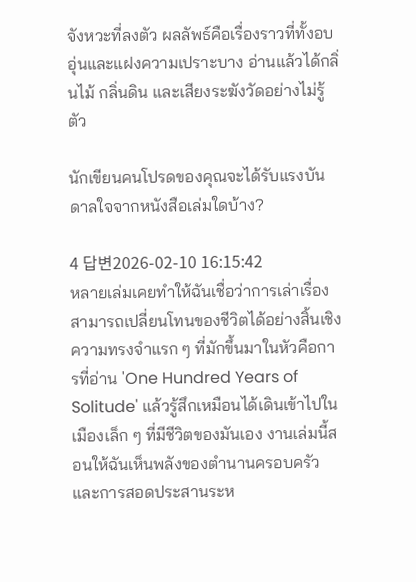จังหวะที่ลงตัว ผลลัพธ์คือเรื่องราวที่ทั้งอบอุ่นและแฝงความเปราะบาง อ่านแล้วได้กลิ่นไม้ กลิ่นดิน และเสียงระฆังวัดอย่างไม่รู้ตัว

นักเขียนคนโปรดของคุณจะได้รับแรงบันดาลใจจากหนังสือเล่มใดบ้าง?

4 답변2026-02-10 16:15:42
หลายเล่มเคยทำให้ฉันเชื่อว่าการเล่าเรื่องสามารถเปลี่ยนโทนของชีวิตได้อย่างสิ้นเชิง ความทรงจำแรก ๆ ที่มักขึ้นมาในหัวคือการที่อ่าน 'One Hundred Years of Solitude' แล้วรู้สึกเหมือนได้เดินเข้าไปในเมืองเล็ก ๆ ที่มีชีวิตของมันเอง งานเล่มนี้สอนให้ฉันเห็นพลังของตำนานครอบครัวและการสอดประสานระห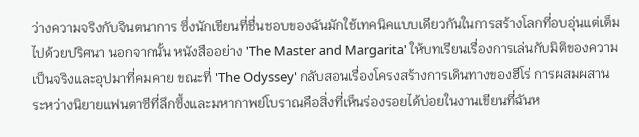ว่างความจริงกับจินตนาการ ซึ่งนักเขียนที่ชื่นชอบของฉันมักใช้เทคนิคแบบเดียวกันในการสร้างโลกที่อบอุ่นแต่เต็มไปด้วยปริศนา นอกจากนั้น หนังสืออย่าง 'The Master and Margarita' ให้บทเรียนเรื่องการเล่นกับมิติของความเป็นจริงและอุปมาที่คมคาย ขณะที่ 'The Odyssey' กลับสอนเรื่องโครงสร้างการเดินทางของฮีโร่ การผสมผสานระหว่างนิยายแฟนตาซีที่ลึกซึ้งและมหากาพย์โบราณคือสิ่งที่เห็นร่องรอยได้บ่อยในงานเขียนที่ฉันห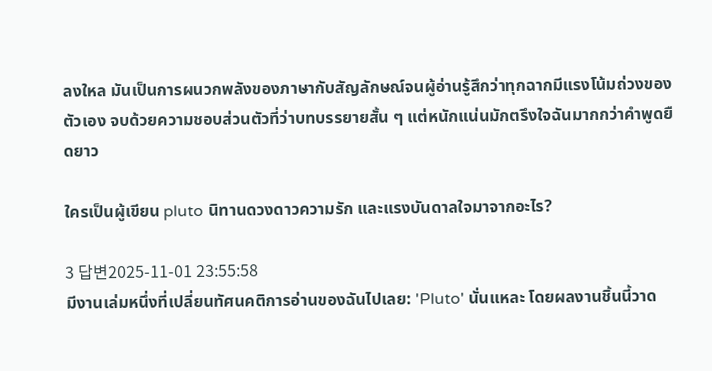ลงใหล มันเป็นการผนวกพลังของภาษากับสัญลักษณ์จนผู้อ่านรู้สึกว่าทุกฉากมีแรงโน้มถ่วงของตัวเอง จบด้วยความชอบส่วนตัวที่ว่าบทบรรยายสั้น ๆ แต่หนักแน่นมักตรึงใจฉันมากกว่าคำพูดยืดยาว

ใครเป็นผู้เขียน pluto นิทานดวงดาวความรัก และแรงบันดาลใจมาจากอะไร?

3 답변2025-11-01 23:55:58
มีงานเล่มหนึ่งที่เปลี่ยนทัศนคติการอ่านของฉันไปเลย: 'Pluto' นั่นแหละ โดยผลงานชิ้นนี้วาด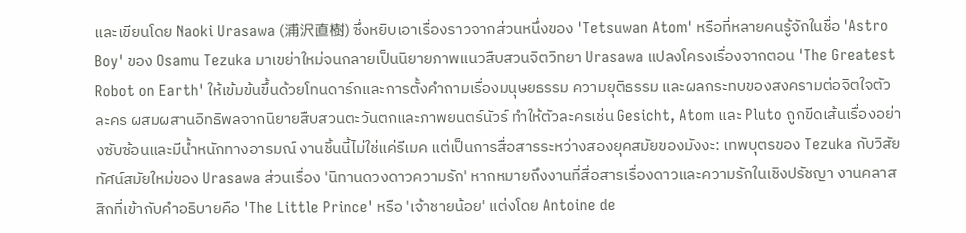และเขียนโดย Naoki Urasawa (浦沢直樹) ซึ่งหยิบเอาเรื่องราวจากส่วนหนึ่งของ 'Tetsuwan Atom' หรือที่หลายคนรู้จักในชื่อ 'Astro Boy' ของ Osamu Tezuka มาเขย่าใหม่จนกลายเป็นนิยายภาพแนวสืบสวนจิตวิทยา Urasawa แปลงโครงเรื่องจากตอน 'The Greatest Robot on Earth' ให้เข้มข้นขึ้นด้วยโทนดาร์กและการตั้งคำถามเรื่องมนุษยธรรม ความยุติธรรม และผลกระทบของสงครามต่อจิตใจตัวละคร ผสมผสานอิทธิพลจากนิยายสืบสวนตะวันตกและภาพยนตร์นัวร์ ทำให้ตัวละครเช่น Gesicht, Atom และ Pluto ถูกขีดเส้นเรื่องอย่างซับซ้อนและมีน้ำหนักทางอารมณ์ งานชิ้นนี้ไม่ใช่แค่รีเมค แต่เป็นการสื่อสารระหว่างสองยุคสมัยของมังงะ: เทพบุตรของ Tezuka กับวิสัยทัศน์สมัยใหม่ของ Urasawa ส่วนเรื่อง 'นิทานดวงดาวความรัก' หากหมายถึงงานที่สื่อสารเรื่องดาวและความรักในเชิงปรัชญา งานคลาสสิกที่เข้ากับคำอธิบายคือ 'The Little Prince' หรือ 'เจ้าชายน้อย' แต่งโดย Antoine de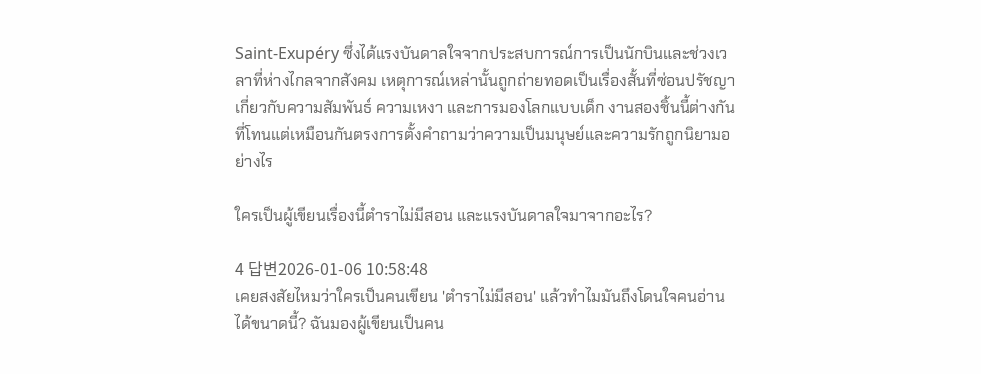Saint-Exupéry ซึ่งได้แรงบันดาลใจจากประสบการณ์การเป็นนักบินและช่วงเวลาที่ห่างไกลจากสังคม เหตุการณ์เหล่านั้นถูกถ่ายทอดเป็นเรื่องสั้นที่ซ่อนปรัชญาเกี่ยวกับความสัมพันธ์ ความเหงา และการมองโลกแบบเด็ก งานสองชิ้นนี้ต่างกันที่โทนแต่เหมือนกันตรงการตั้งคำถามว่าความเป็นมนุษย์และความรักถูกนิยามอย่างไร

ใครเป็นผู้เขียนเรื่องนี้ตำราไม่มีสอน และแรงบันดาลใจมาจากอะไร?

4 답변2026-01-06 10:58:48
เคยสงสัยไหมว่าใครเป็นคนเขียน 'ตำราไม่มีสอน' แล้วทำไมมันถึงโดนใจคนอ่านได้ขนาดนี้? ฉันมองผู้เขียนเป็นคน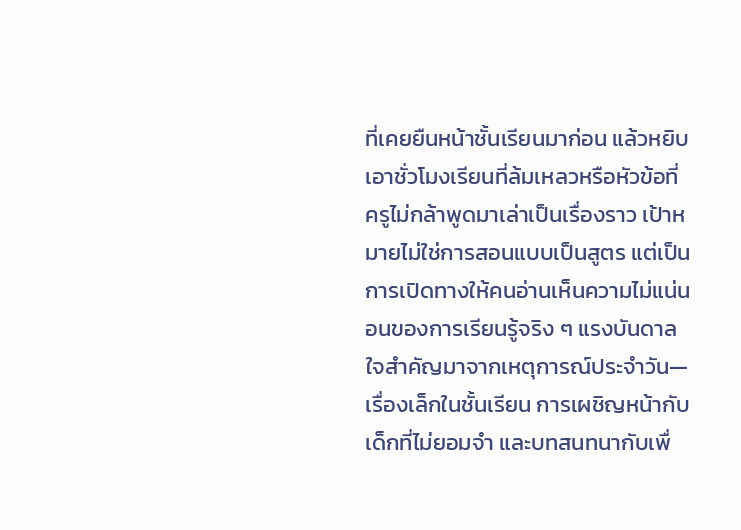ที่เคยยืนหน้าชั้นเรียนมาก่อน แล้วหยิบเอาชั่วโมงเรียนที่ล้มเหลวหรือหัวข้อที่ครูไม่กล้าพูดมาเล่าเป็นเรื่องราว เป้าหมายไม่ใช่การสอนแบบเป็นสูตร แต่เป็นการเปิดทางให้คนอ่านเห็นความไม่แน่นอนของการเรียนรู้จริง ๆ แรงบันดาลใจสำคัญมาจากเหตุการณ์ประจำวัน—เรื่องเล็กในชั้นเรียน การเผชิญหน้ากับเด็กที่ไม่ยอมจำ และบทสนทนากับเพื่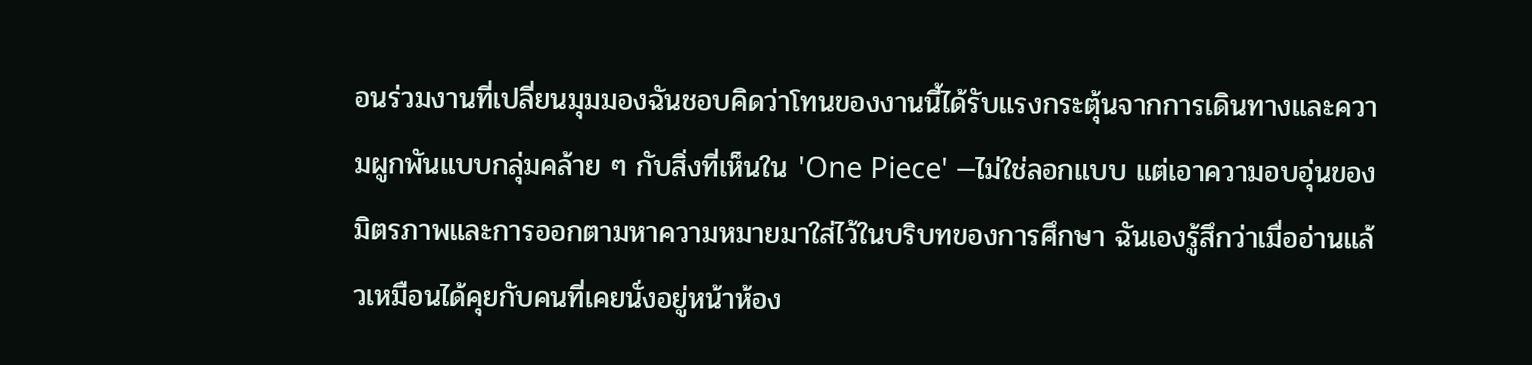อนร่วมงานที่เปลี่ยนมุมมองฉันชอบคิดว่าโทนของงานนี้ได้รับแรงกระตุ้นจากการเดินทางและความผูกพันแบบกลุ่มคล้าย ๆ กับสิ่งที่เห็นใน 'One Piece' —ไม่ใช่ลอกแบบ แต่เอาความอบอุ่นของมิตรภาพและการออกตามหาความหมายมาใส่ไว้ในบริบทของการศึกษา ฉันเองรู้สึกว่าเมื่ออ่านแล้วเหมือนได้คุยกับคนที่เคยนั่งอยู่หน้าห้อง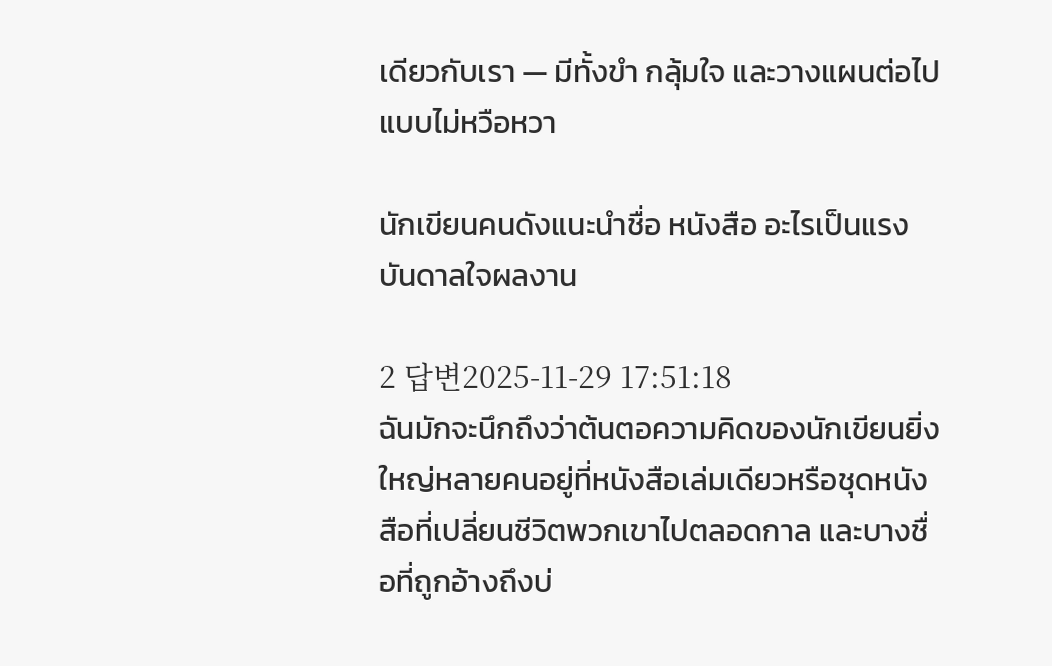เดียวกับเรา — มีทั้งขำ กลุ้มใจ และวางแผนต่อไปแบบไม่หวือหวา

นักเขียนคนดังแนะนำชื่อ หนังสือ อะไรเป็นแรงบันดาลใจผลงาน

2 답변2025-11-29 17:51:18
ฉันมักจะนึกถึงว่าต้นตอความคิดของนักเขียนยิ่งใหญ่หลายคนอยู่ที่หนังสือเล่มเดียวหรือชุดหนังสือที่เปลี่ยนชีวิตพวกเขาไปตลอดกาล และบางชื่อที่ถูกอ้างถึงบ่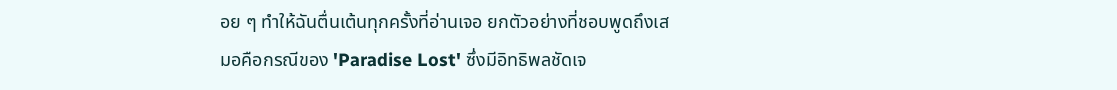อย ๆ ทำให้ฉันตื่นเต้นทุกครั้งที่อ่านเจอ ยกตัวอย่างที่ชอบพูดถึงเสมอคือกรณีของ 'Paradise Lost' ซึ่งมีอิทธิพลชัดเจ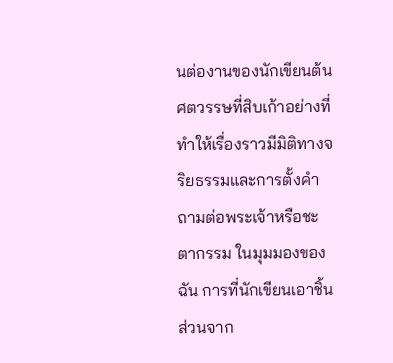นต่องานของนักเขียนต้นศตวรรษที่สิบเก้าอย่างที่ทำให้เรื่องราวมีมิติทางจริยธรรมและการตั้งคำถามต่อพระเจ้าหรือชะตากรรม ในมุมมองของฉัน การที่นักเขียนเอาชิ้นส่วนจาก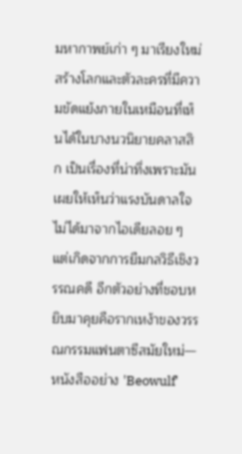มหากาพย์เก่า ๆ มาเรียงใหม่สร้างโลกและตัวละครที่มีความขัดแย้งภายในเหมือนที่เห็นได้ในบางนวนิยายคลาสสิก เป็นเรื่องที่น่าทึ่งเพราะมันเผยให้เห็นว่าแรงบันดาลใจไม่ได้มาจากไอเดียลอย ๆ แต่เกิดจากการยืมกลวิธีเชิงวรรณคดี อีกตัวอย่างที่ชอบหยิบมาคุยคือรากเหง้าของวรรณกรรมแฟนตาซีสมัยใหม่—หนังสืออย่าง 'Beowulf'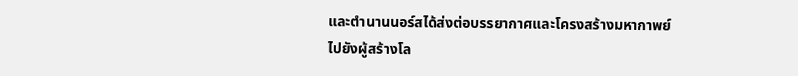และตำนานนอร์สได้ส่งต่อบรรยากาศและโครงสร้างมหากาพย์ไปยังผู้สร้างโล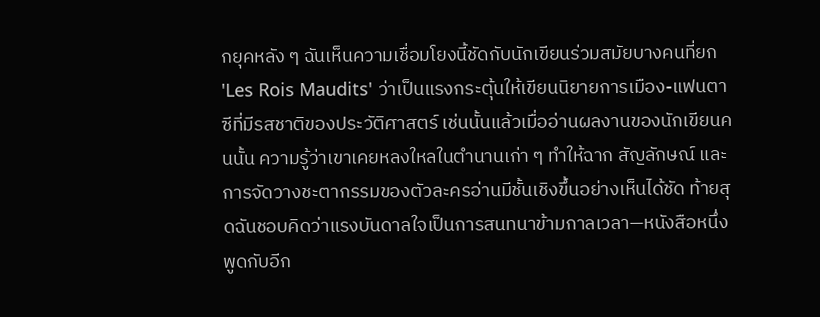กยุคหลัง ๆ ฉันเห็นความเชื่อมโยงนี้ชัดกับนักเขียนร่วมสมัยบางคนที่ยก 'Les Rois Maudits' ว่าเป็นแรงกระตุ้นให้เขียนนิยายการเมือง-แฟนตาซีที่มีรสชาติของประวัติศาสตร์ เช่นนั้นแล้วเมื่ออ่านผลงานของนักเขียนคนนั้น ความรู้ว่าเขาเคยหลงใหลในตำนานเก่า ๆ ทำให้ฉาก สัญลักษณ์ และการจัดวางชะตากรรมของตัวละครอ่านมีชั้นเชิงขึ้นอย่างเห็นได้ชัด ท้ายสุดฉันชอบคิดว่าแรงบันดาลใจเป็นการสนทนาข้ามกาลเวลา—หนังสือหนึ่งพูดกับอีก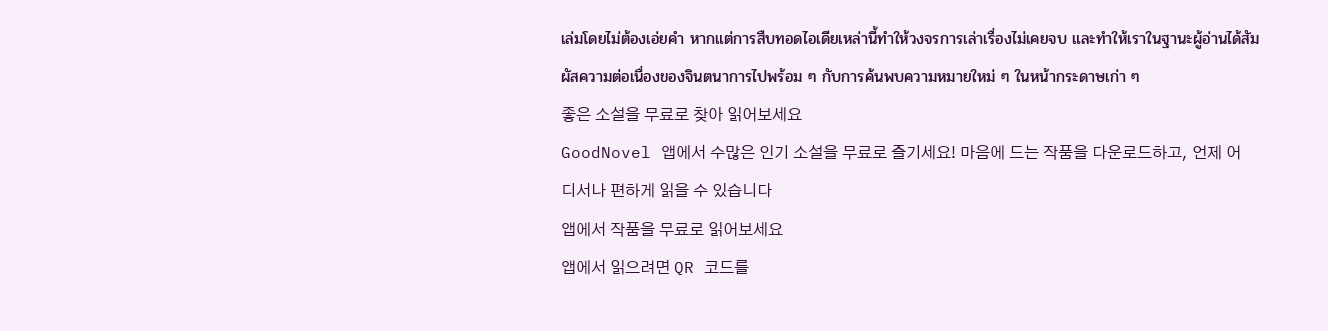เล่มโดยไม่ต้องเอ่ยคำ หากแต่การสืบทอดไอเดียเหล่านี้ทำให้วงจรการเล่าเรื่องไม่เคยจบ และทำให้เราในฐานะผู้อ่านได้สัมผัสความต่อเนื่องของจินตนาการไปพร้อม ๆ กับการค้นพบความหมายใหม่ ๆ ในหน้ากระดาษเก่า ๆ
좋은 소설을 무료로 찾아 읽어보세요
GoodNovel 앱에서 수많은 인기 소설을 무료로 즐기세요! 마음에 드는 작품을 다운로드하고, 언제 어디서나 편하게 읽을 수 있습니다
앱에서 작품을 무료로 읽어보세요
앱에서 읽으려면 QR 코드를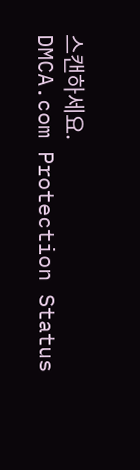스캔하세요.
DMCA.com Protection Status